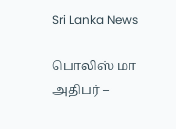Sri Lanka News

பொலிஸ் மா அதிபர் –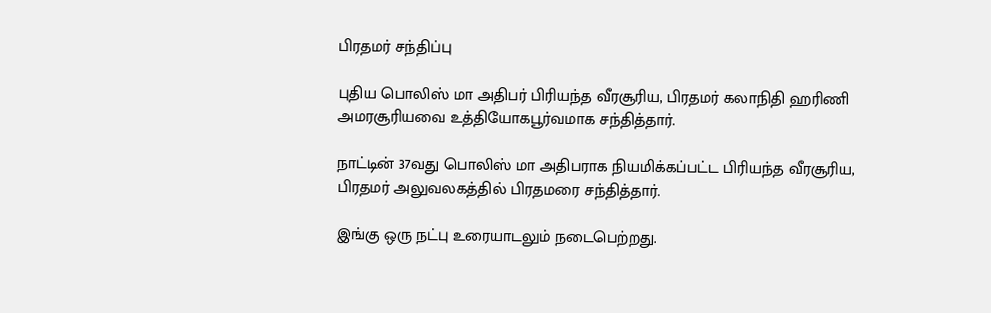பிரதமர் சந்திப்பு

புதிய பொலிஸ் மா அதிபர் பிரியந்த வீரசூரிய, பிரதமர் கலாநிதி ஹரிணி அமரசூரியவை உத்தியோகபூர்வமாக சந்தித்தார்.

நாட்டின் 37வது பொலிஸ் மா அதிபராக நியமிக்கப்பட்ட பிரியந்த வீரசூரிய, பிரதமர் அலுவலகத்தில் பிரதமரை சந்தித்தார்.

இங்கு ஒரு நட்பு உரையாடலும் நடைபெற்றது.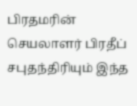பிரதமரின் செயலாளர் பிரதீப் சபுதந்திரியும் இந்த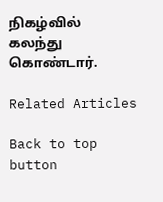நிகழ்வில் கலந்து கொண்டார்.

Related Articles

Back to top button